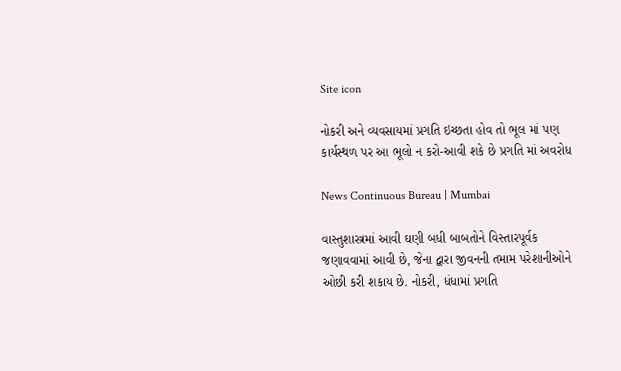Site icon

નોકરી અને વ્યવસાયમાં પ્રગતિ ઇચ્છતા હોવ તો ભૂલ માં પણ કાર્યસ્થળ પર આ ભૂલો ન કરો-આવી શકે છે પ્રગતિ માં અવરોધ

News Continuous Bureau | Mumbai

વાસ્તુશાસ્ત્રમાં આવી ઘણી બધી બાબતોને વિસ્તારપૂર્વક જણાવવામાં આવી છે, જેના દ્વારા જીવનની તમામ પરેશાનીઓને ઓછી કરી શકાય છે. નોકરી, ધંધામાં પ્રગતિ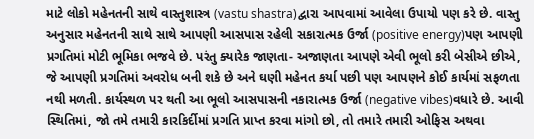માટે લોકો મહેનતની સાથે વાસ્તુશાસ્ત્ર (vastu shastra)દ્વારા આપવામાં આવેલા ઉપાયો પણ કરે છે. વાસ્તુ અનુસાર મહેનતની સાથે સાથે આપણી આસપાસ રહેલી સકારાત્મક ઉર્જા (positive energy)પણ આપણી પ્રગતિમાં મોટી ભૂમિકા ભજવે છે. પરંતુ ક્યારેક જાણતા- અજાણતા આપણે એવી ભૂલો કરી બેસીએ છીએ, જે આપણી પ્રગતિમાં અવરોધ બની શકે છે અને ઘણી મહેનત કર્યા પછી પણ આપણને કોઈ કાર્યમાં સફળતા નથી મળતી. કાર્યસ્થળ પર થતી આ ભૂલો આસપાસની નકારાત્મક ઉર્જા (negative vibes)વધારે છે. આવી સ્થિતિમાં, જો તમે તમારી કારકિર્દીમાં પ્રગતિ પ્રાપ્ત કરવા માંગો છો, તો તમારે તમારી ઓફિસ અથવા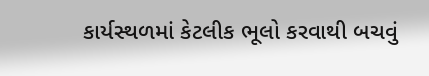કાર્યસ્થળમાં કેટલીક ભૂલો કરવાથી બચવું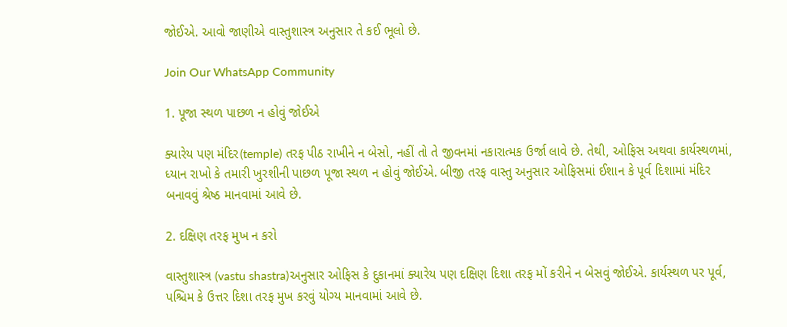જોઈએ. આવો જાણીએ વાસ્તુશાસ્ત્ર અનુસાર તે કઈ ભૂલો છે.

Join Our WhatsApp Community

1. પૂજા સ્થળ પાછળ ન હોવું જોઈએ

ક્યારેય પણ મંદિર(temple) તરફ પીઠ રાખીને ન બેસો, નહીં તો તે જીવનમાં નકારાત્મક ઉર્જા લાવે છે. તેથી, ઓફિસ અથવા કાર્યસ્થળમાં, ધ્યાન રાખો કે તમારી ખુરશીની પાછળ પૂજા સ્થળ ન હોવું જોઈએ. બીજી તરફ વાસ્તુ અનુસાર ઓફિસમાં ઈશાન કે પૂર્વ દિશામાં મંદિર બનાવવું શ્રેષ્ઠ માનવામાં આવે છે.

2. દક્ષિણ તરફ મુખ ન કરો

વાસ્તુશાસ્ત્ર (vastu shastra)અનુસાર ઓફિસ કે દુકાનમાં ક્યારેય પણ દક્ષિણ દિશા તરફ મોં કરીને ન બેસવું જોઈએ. કાર્યસ્થળ પર પૂર્વ, પશ્ચિમ કે ઉત્તર દિશા તરફ મુખ કરવું યોગ્ય માનવામાં આવે છે.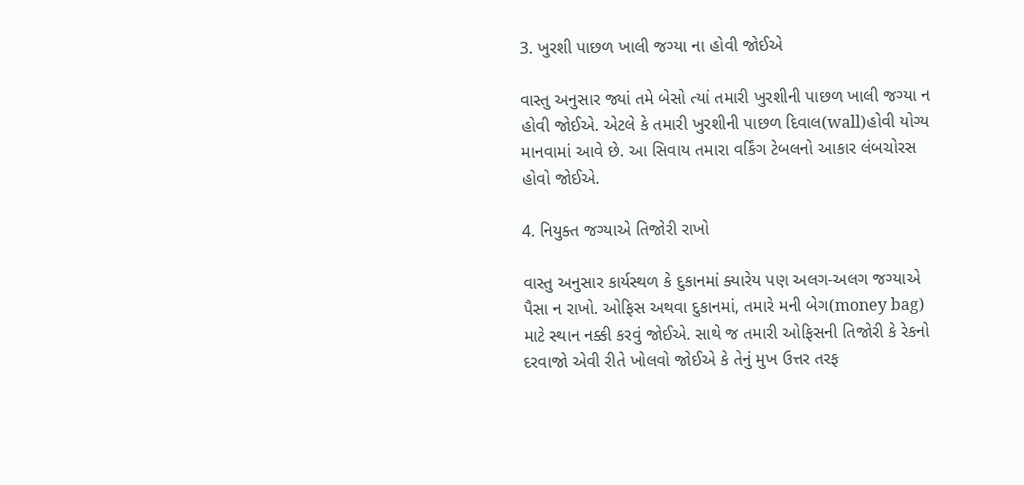3. ખુરશી પાછળ ખાલી જગ્યા ના હોવી જોઈએ

વાસ્તુ અનુસાર જ્યાં તમે બેસો ત્યાં તમારી ખુરશીની પાછળ ખાલી જગ્યા ન હોવી જોઈએ. એટલે કે તમારી ખુરશીની પાછળ દિવાલ(wall)હોવી યોગ્ય માનવામાં આવે છે. આ સિવાય તમારા વર્કિંગ ટેબલનો આકાર લંબચોરસ હોવો જોઈએ.

4. નિયુક્ત જગ્યાએ તિજોરી રાખો

વાસ્તુ અનુસાર કાર્યસ્થળ કે દુકાનમાં ક્યારેય પણ અલગ-અલગ જગ્યાએ પૈસા ન રાખો. ઓફિસ અથવા દુકાનમાં, તમારે મની બેગ(money bag) માટે સ્થાન નક્કી કરવું જોઈએ. સાથે જ તમારી ઓફિસની તિજોરી કે રેકનો દરવાજો એવી રીતે ખોલવો જોઈએ કે તેનું મુખ ઉત્તર તરફ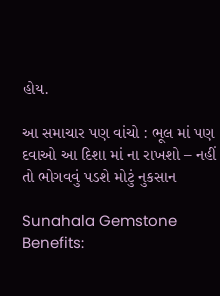હોય.

આ સમાચાર પણ વાંચો : ભૂલ માં પણ દવાઓ આ દિશા માં ના રાખશો – નહીં તો ભોગવવું પડશે મોટું નુકસાન

Sunahala Gemstone Benefits: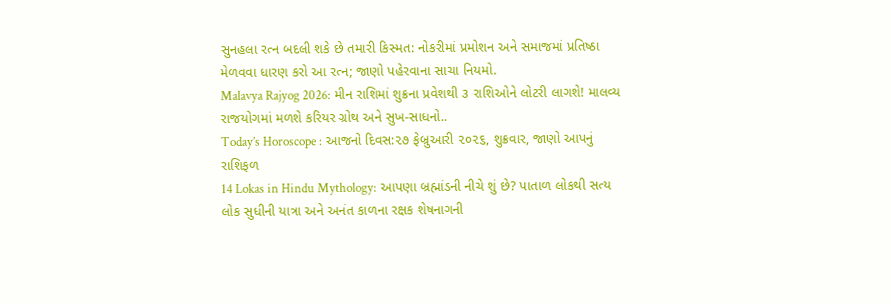સુનહલા રત્ન બદલી શકે છે તમારી કિસ્મત: નોકરીમાં પ્રમોશન અને સમાજમાં પ્રતિષ્ઠા મેળવવા ધારણ કરો આ રત્ન; જાણો પહેરવાના સાચા નિયમો.
Malavya Rajyog 2026: મીન રાશિમાં શુક્રના પ્રવેશથી ૩ રાશિઓને લોટરી લાગશે! માલવ્ય રાજયોગમાં મળશે કરિયર ગ્રોથ અને સુખ-સાધનો..
Today’s Horoscope : આજનો દિવસ:૨૭ ફેબ્રુઆરી ૨૦૨૬, શુક્રવાર, જાણો આપનું રાશિફળ
14 Lokas in Hindu Mythology: આપણા બ્રહ્માંડની નીચે શું છે? પાતાળ લોકથી સત્ય લોક સુધીની યાત્રા અને અનંત કાળના રક્ષક શેષનાગની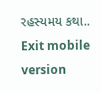રહસ્યમય કથા..
Exit mobile version